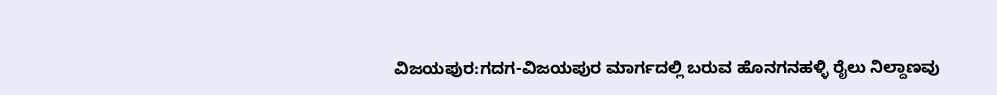ವಿಜಯಪುರ:ಗದಗ-ವಿಜಯಪುರ ಮಾರ್ಗದಲ್ಲಿ ಬರುವ ಹೊನಗನಹಳ್ಳಿ ರೈಲು ನಿಲ್ದಾಣವು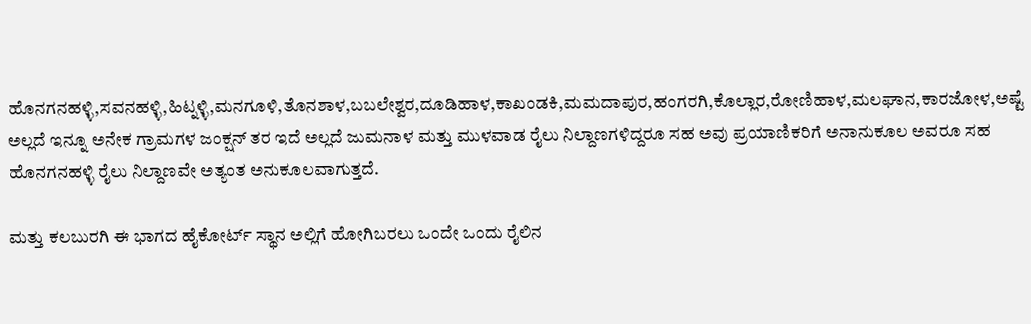ಹೊನಗನಹಳ್ಳಿ,ಸವನಹಳ್ಳಿ,ಹಿಟ್ನಳ್ಳಿ,ಮನಗೂಳಿ,ತೊನಶಾಳ,ಬಬಲೇಶ್ವರ,ದೂಡಿಹಾಳ,ಕಾಖಂಡಕಿ,ಮಮದಾಪುರ,ಹಂಗರಗಿ,ಕೊಲ್ಲಾರ,ರೋಣಿಹಾಳ,ಮಲಘಾನ,ಕಾರಜೋಳ,ಅಷ್ಟೆ ಅಲ್ಲದೆ ಇನ್ನೂ ಅನೇಕ ಗ್ರಾಮಗಳ ಜಂಕ್ಷನ್ ತರ ಇದೆ ಅಲ್ಲದೆ ಜುಮನಾಳ ಮತ್ತು ಮುಳವಾಡ ರೈಲು ನಿಲ್ದಾಣಗಳಿದ್ದರೂ ಸಹ ಅವು ಪ್ರಯಾಣಿಕರಿಗೆ ಅನಾನುಕೂಲ ಅವರೂ ಸಹ ಹೊನಗನಹಳ್ಳಿ ರೈಲು ನಿಲ್ದಾಣವೇ ಅತ್ಯಂತ ಅನುಕೂಲವಾಗುತ್ತದೆ.

ಮತ್ತು ಕಲಬುರಗಿ ಈ ಭಾಗದ ಹೈಕೋರ್ಟ್ ಸ್ಥಾನ ಅಲ್ಲಿಗೆ ಹೋಗಿಬರಲು ಒಂದೇ ಒಂದು ರೈಲಿನ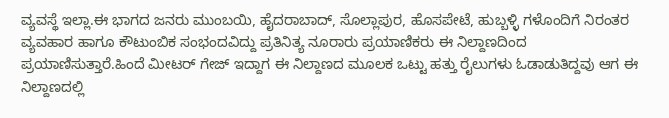ವ್ಯವಸ್ಥೆ ಇಲ್ಲಾ.ಈ ಭಾಗದ ಜನರು ಮುಂಬಯಿ, ಹೈದರಾಬಾದ್, ಸೊಲ್ಲಾಪುರ, ಹೊಸಪೇಟೆ, ಹುಬ್ಬಳ್ಳಿ ಗಳೊಂದಿಗೆ ನಿರಂತರ ವ್ಯವಹಾರ ಹಾಗೂ ಕೌಟುಂಬಿಕ ಸಂಭಂದವಿದ್ದು ಪ್ರತಿನಿತ್ಯ ನೂರಾರು ಪ್ರಯಾಣಿಕರು ಈ ನಿಲ್ದಾಣದಿಂದ ಪ್ರಯಾಣಿಸುತ್ತಾರೆ.ಹಿಂದೆ ಮೀಟರ್ ಗೇಜ್ ಇದ್ದಾಗ ಈ ನಿಲ್ದಾಣದ ಮೂಲಕ ಒಟ್ಟು ಹತ್ತು ರೈಲುಗಳು ಓಡಾಡುತಿದ್ದವು ಆಗ ಈ ನಿಲ್ದಾಣದಲ್ಲಿ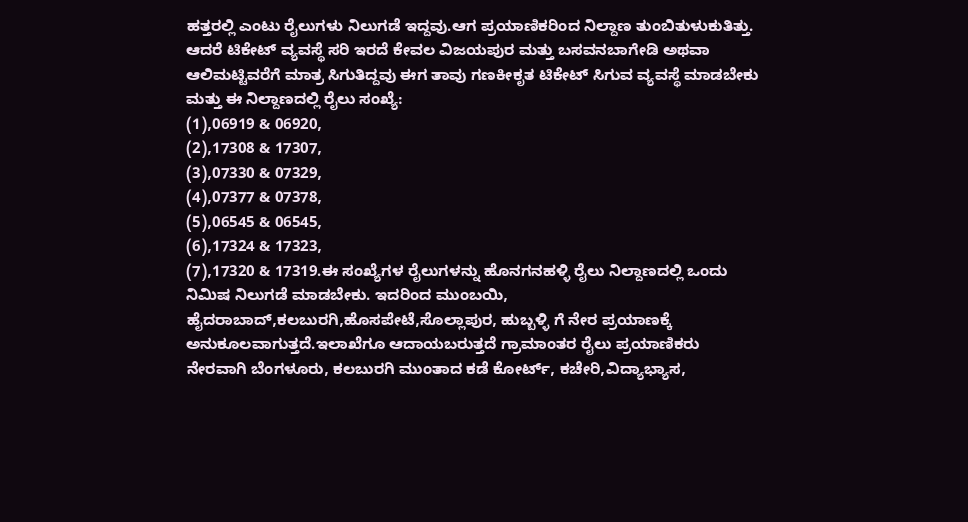ಹತ್ತರಲ್ಲಿ ಎಂಟು ರೈಲುಗಳು ನಿಲುಗಡೆ ಇದ್ದವು.ಆಗ ಪ್ರಯಾಣಿಕರಿಂದ ನಿಲ್ದಾಣ ತುಂಬಿತುಳುಕುತಿತ್ತು. ಆದರೆ ಟಿಕೇಟ್ ವ್ಯವಸ್ಥೆ ಸರಿ ಇರದೆ ಕೇವಲ ವಿಜಯಪುರ ಮತ್ತು ಬಸವನಬಾಗೇಡಿ ಅಥವಾ ಆಲಿಮಟ್ಟಿವರೆಗೆ ಮಾತ್ರ ಸಿಗುತಿದ್ದವು ಈಗ ತಾವು ಗಣಕೀಕೃತ ಟಿಕೇಟ್ ಸಿಗುವ ವ್ಯವಸ್ಥೆ ಮಾಡಬೇಕು ಮತ್ತು ಈ ನಿಲ್ದಾಣದಲ್ಲಿ ರೈಲು ಸಂಖ್ಯೆ:
(1),06919 & 06920,
(2),17308 & 17307,
(3),07330 & 07329,
(4),07377 & 07378,
(5),06545 & 06545,
(6),17324 & 17323,
(7),17320 & 17319.ಈ ಸಂಖ್ಯೆಗಳ ರೈಲುಗಳನ್ನು ಹೊನಗನಹಳ್ಳಿ ರೈಲು ನಿಲ್ದಾಣದಲ್ಲಿ ಒಂದು ನಿಮಿಷ ನಿಲುಗಡೆ ಮಾಡಬೇಕು. ಇದರಿಂದ ಮುಂಬಯಿ, ಹೈದರಾಬಾದ್,ಕಲಬುರಗಿ,ಹೊಸಪೇಟೆ,ಸೊಲ್ಲಾಪುರ, ಹುಬ್ಬಳ್ಳಿ ಗೆ ನೇರ ಪ್ರಯಾಣಕ್ಕೆ ಅನುಕೂಲವಾಗುತ್ತದೆ.ಇಲಾಖೆಗೂ ಆದಾಯಬರುತ್ತದೆ ಗ್ರಾಮಾಂತರ ರೈಲು ಪ್ರಯಾಣಿಕರು ನೇರವಾಗಿ ಬೆಂಗಳೂರು, ಕಲಬುರಗಿ ಮುಂತಾದ ಕಡೆ ಕೋರ್ಟ್, ಕಚೇರಿ,ವಿದ್ಯಾಭ್ಯಾಸ,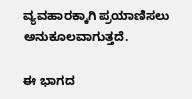ವ್ಯವಹಾರಕ್ಕಾಗಿ ಪ್ರಯಾಣಿಸಲು ಅನುಕೂಲವಾಗುತ್ತದೆ.

ಈ ಭಾಗದ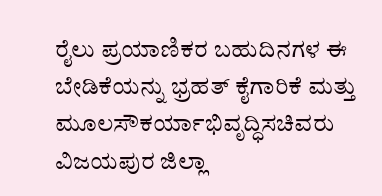ರೈಲು ಪ್ರಯಾಣಿಕರ ಬಹುದಿನಗಳ ಈ ಬೇಡಿಕೆಯನ್ನು ಭ್ರಹತ್ ಕೈಗಾರಿಕೆ ಮತ್ತು ಮೂಲಸೌಕರ್ಯಾಭಿವೃದ್ಧಿಸಚಿವರು ವಿಜಯಪುರ ಜಿಲ್ಲಾ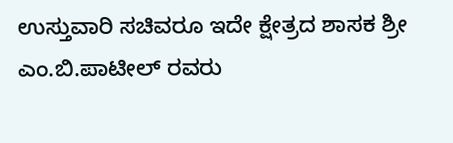ಉಸ್ತುವಾರಿ ಸಚಿವರೂ ಇದೇ ಕ್ಷೇತ್ರದ ಶಾಸಕ ಶ್ರೀ ಎಂ.ಬಿ.ಪಾಟೀಲ್ ರವರು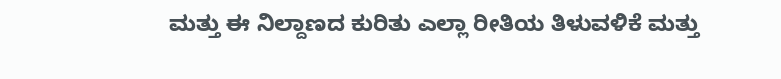ಮತ್ತು ಈ ನಿಲ್ದಾಣದ ಕುರಿತು ಎಲ್ಲಾ ರೀತಿಯ ತಿಳುವಳಿಕೆ ಮತ್ತು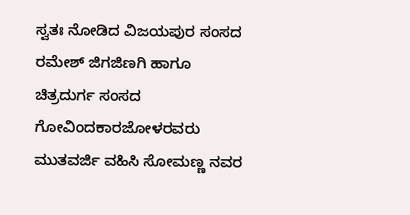ಸ್ವತಃ ನೋಡಿದ ವಿಜಯಪುರ ಸಂಸದ ರಮೇಶ್ ಜಿಗಜಿಣಗಿ ಹಾಗೂ ಚಿತ್ರದುರ್ಗ ಸಂಸದ ಗೋವಿಂದಕಾರಜೋಳರವರು ಮುತವರ್ಜಿ ವಹಿಸಿ ಸೋಮಣ್ಣ ನವರ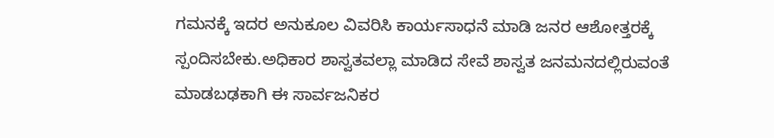ಗಮನಕ್ಕೆ ಇದರ ಅನುಕೂಲ ವಿವರಿಸಿ ಕಾರ್ಯಸಾಧನೆ ಮಾಡಿ ಜನರ ಆಶೋತ್ತರಕ್ಕೆ ಸ್ಪಂದಿಸಬೇಕು.ಅಧಿಕಾರ ಶಾಸ್ವತವಲ್ಲಾ ಮಾಡಿದ ಸೇವೆ ಶಾಸ್ವತ ಜನಮನದಲ್ಲಿರುವಂತೆ ಮಾಡಬಢಕಾಗಿ ಈ ಸಾರ್ವಜನಿಕರ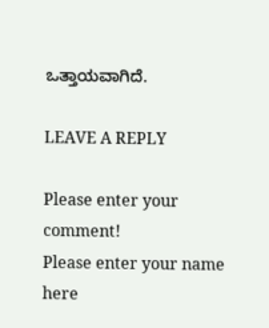ಒತ್ತಾಯವಾಗಿದೆ.

LEAVE A REPLY

Please enter your comment!
Please enter your name here